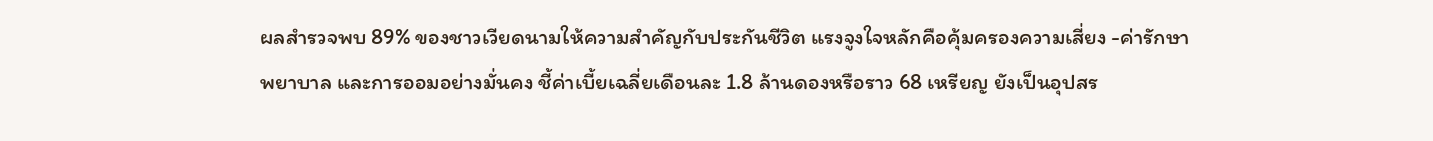ผลสำรวจพบ 89% ของชาวเวียดนามให้ความสำคัญกับประกันชีวิต แรงจูงใจหลักคือคุ้มครองความเสี่ยง -ค่ารักษาพยาบาล และการออมอย่างมั่นคง ชี้ค่าเบี้ยเฉลี่ยเดือนละ 1.8 ล้านดองหรือราว 68 เหรียญ ยังเป็นอุปสร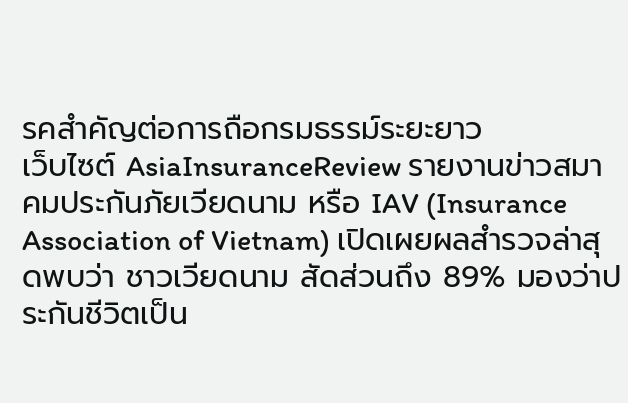รคสำคัญต่อการถือกรมธรรม์ระยะยาว
เว็บไซต์ AsiaInsuranceReview รายงานข่าวสมาคมประกันภัยเวียดนาม หรือ IAV (Insurance Association of Vietnam) เปิดเผยผลสำรวจล่าสุดพบว่า ชาวเวียดนาม สัดส่วนถึง 89% มองว่าประกันชีวิตเป็น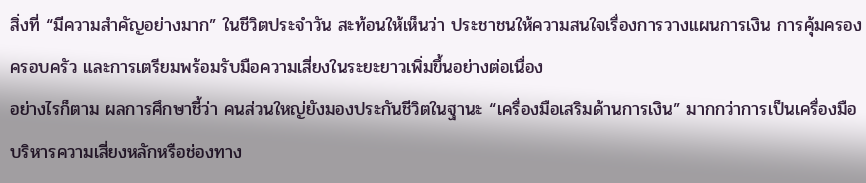สิ่งที่ “มีความสำคัญอย่างมาก” ในชีวิตประจำวัน สะท้อนให้เห็นว่า ประชาชนให้ความสนใจเรื่องการวางแผนการเงิน การคุ้มครองครอบครัว และการเตรียมพร้อมรับมือความเสี่ยงในระยะยาวเพิ่มขึ้นอย่างต่อเนื่อง
อย่างไรก็ตาม ผลการศึกษาชี้ว่า คนส่วนใหญ่ยังมองประกันชีวิตในฐานะ “เครื่องมือเสริมด้านการเงิน” มากกว่าการเป็นเครื่องมือบริหารความเสี่ยงหลักหรือช่องทาง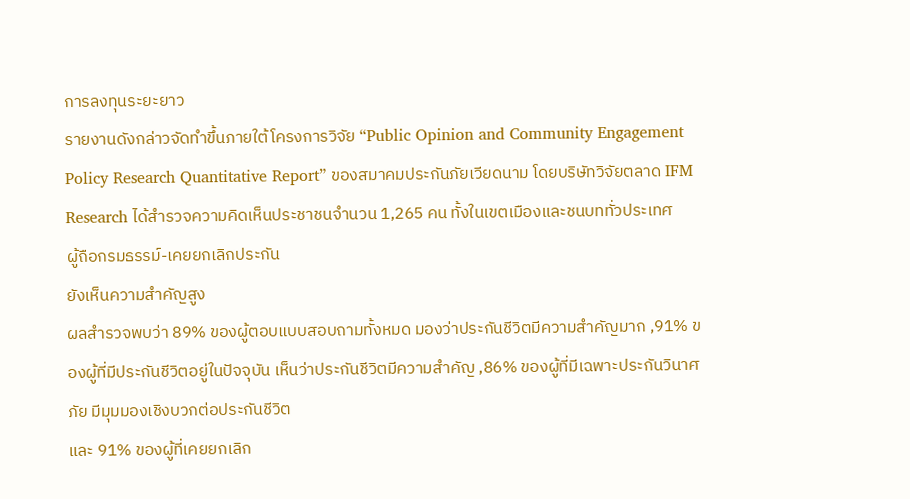การลงทุนระยะยาว
รายงานดังกล่าวจัดทำขึ้นภายใต้โครงการวิจัย “Public Opinion and Community Engagement Policy Research Quantitative Report” ของสมาคมประกันภัยเวียดนาม โดยบริษัทวิจัยตลาด IFM Research ได้สำรวจความคิดเห็นประชาชนจำนวน 1,265 คน ทั้งในเขตเมืองและชนบททั่วประเทศ
ผู้ถือกรมธรรม์-เคยยกเลิกประกัน
ยังเห็นความสำคัญสูง
ผลสำรวจพบว่า 89% ของผู้ตอบแบบสอบถามทั้งหมด มองว่าประกันชีวิตมีความสำคัญมาก ,91% ของผู้ที่มีประกันชีวิตอยู่ในปัจจุบัน เห็นว่าประกันชีวิตมีความสำคัญ ,86% ของผู้ที่มีเฉพาะประกันวินาศภัย มีมุมมองเชิงบวกต่อประกันชีวิต
และ 91% ของผู้ที่เคยยกเลิก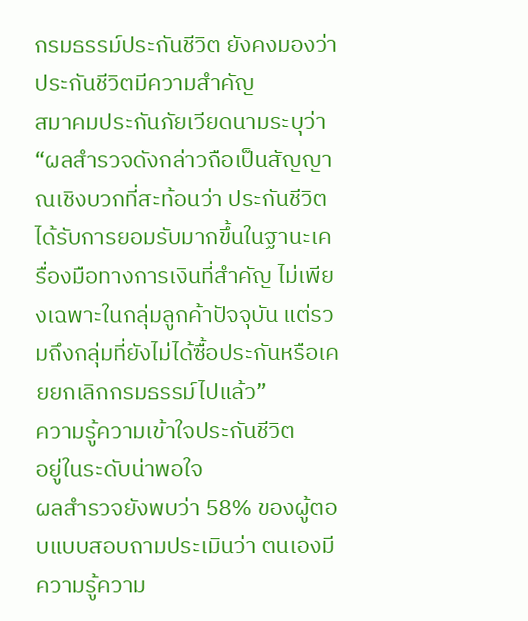กรมธรรม์ประกันชีวิต ยังคงมองว่าประกันชีวิตมีความสำคัญ
สมาคมประกันภัยเวียดนามระบุว่า “ผลสำรวจดังกล่าวถือเป็นสัญญาณเชิงบวกที่สะท้อนว่า ประกันชีวิตได้รับการยอมรับมากขึ้นในฐานะเครื่องมือทางการเงินที่สำคัญ ไม่เพียงเฉพาะในกลุ่มลูกค้าปัจจุบัน แต่รวมถึงกลุ่มที่ยังไม่ได้ซื้อประกันหรือเคยยกเลิกกรมธรรม์ไปแล้ว”
ความรู้ความเข้าใจประกันชีวิต
อยู่ในระดับน่าพอใจ
ผลสำรวจยังพบว่า 58% ของผู้ตอบแบบสอบถามประเมินว่า ตนเองมีความรู้ความ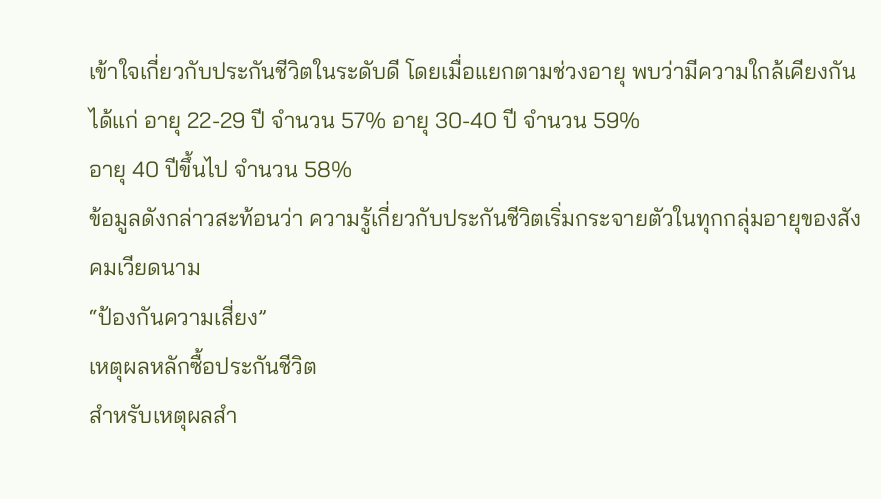เข้าใจเกี่ยวกับประกันชีวิตในระดับดี โดยเมื่อแยกตามช่วงอายุ พบว่ามีความใกล้เคียงกัน ได้แก่ อายุ 22-29 ปี จำนวน 57% อายุ 30-40 ปี จำนวน 59%
อายุ 40 ปีขึ้นไป จำนวน 58%
ข้อมูลดังกล่าวสะท้อนว่า ความรู้เกี่ยวกับประกันชีวิตเริ่มกระจายตัวในทุกกลุ่มอายุของสังคมเวียดนาม
“ป้องกันความเสี่ยง”
เหตุผลหลักซื้อประกันชีวิต
สำหรับเหตุผลสำ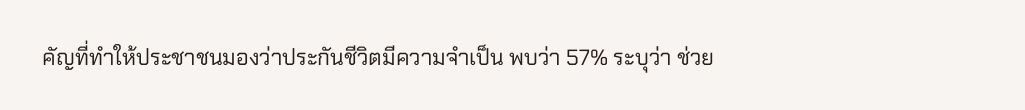คัญที่ทำให้ประชาชนมองว่าประกันชีวิตมีความจำเป็น พบว่า 57% ระบุว่า ช่วย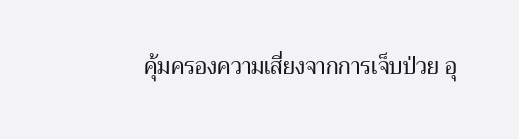คุ้มครองความเสี่ยงจากการเจ็บป่วย อุ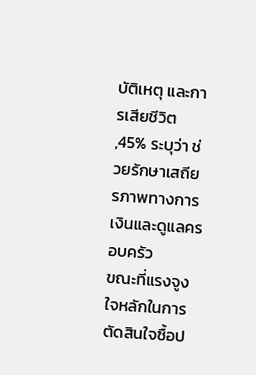บัติเหตุ และการเสียชีวิต ,45% ระบุว่า ช่วยรักษาเสถียรภาพทางการเงินและดูแลครอบครัว
ขณะที่แรงจูงใจหลักในการตัดสินใจซื้อป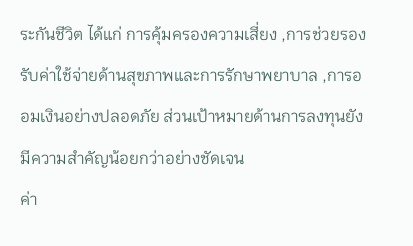ระกันชีวิต ได้แก่ การคุ้มครองความเสี่ยง ,การช่วยรองรับค่าใช้จ่ายด้านสุขภาพและการรักษาพยาบาล ,การออมเงินอย่างปลอดภัย ส่วนเป้าหมายด้านการลงทุนยังมีความสำคัญน้อยกว่าอย่างชัดเจน
ค่า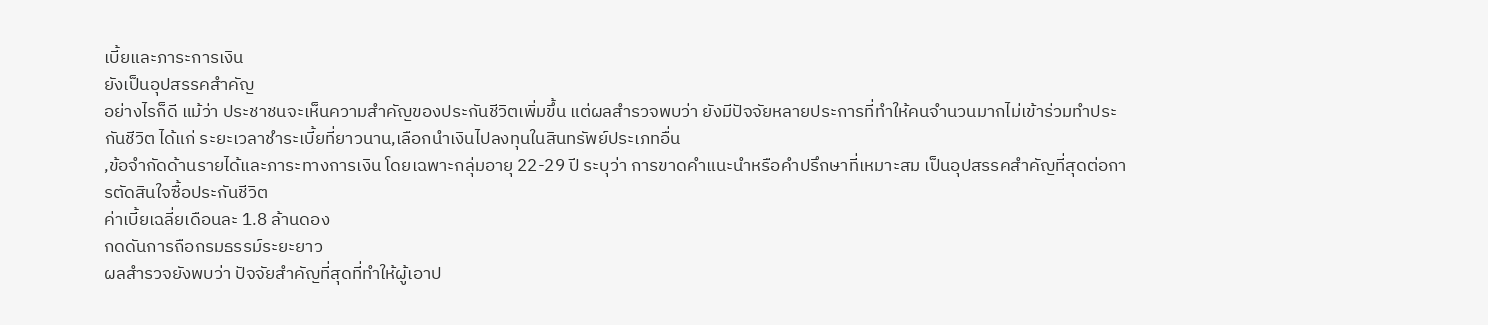เบี้ยและภาระการเงิน
ยังเป็นอุปสรรคสำคัญ
อย่างไรก็ดี แม้ว่า ประชาชนจะเห็นความสำคัญของประกันชีวิตเพิ่มขึ้น แต่ผลสำรวจพบว่า ยังมีปัจจัยหลายประการที่ทำให้คนจำนวนมากไม่เข้าร่วมทำประกันชีวิต ได้แก่ ระยะเวลาชำระเบี้ยที่ยาวนาน,เลือกนำเงินไปลงทุนในสินทรัพย์ประเภทอื่น
,ข้อจำกัดด้านรายได้และภาระทางการเงิน โดยเฉพาะกลุ่มอายุ 22-29 ปี ระบุว่า การขาดคำแนะนำหรือคำปรึกษาที่เหมาะสม เป็นอุปสรรคสำคัญที่สุดต่อการตัดสินใจซื้อประกันชีวิต
ค่าเบี้ยเฉลี่ยเดือนละ 1.8 ล้านดอง
กดดันการถือกรมธรรม์ระยะยาว
ผลสำรวจยังพบว่า ปัจจัยสำคัญที่สุดที่ทำให้ผู้เอาป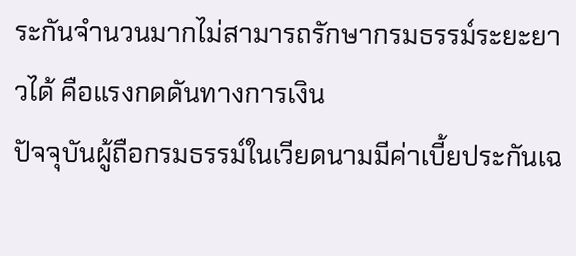ระกันจำนวนมากไม่สามารถรักษากรมธรรม์ระยะยาวได้ คือแรงกดดันทางการเงิน
ปัจจุบันผู้ถือกรมธรรม์ในเวียดนามมีค่าเบี้ยประกันเฉ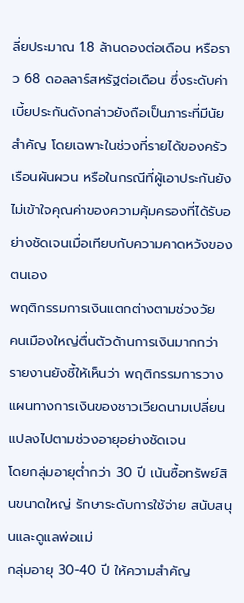ลี่ยประมาณ 1.8 ล้านดองต่อเดือน หรือราว 68 ดอลลาร์สหรัฐต่อเดือน ซึ่งระดับค่าเบี้ยประกันดังกล่าวยังถือเป็นภาระที่มีนัยสำคัญ โดยเฉพาะในช่วงที่รายได้ของครัวเรือนผันผวน หรือในกรณีที่ผู้เอาประกันยังไม่เข้าใจคุณค่าของความคุ้มครองที่ได้รับอย่างชัดเจนเมื่อเทียบกับความคาดหวังของตนเอง
พฤติกรรมการเงินแตกต่างตามช่วงวัย
คนเมืองใหญ่ตื่นตัวด้านการเงินมากกว่า
รายงานยังชี้ให้เห็นว่า พฤติกรรมการวางแผนทางการเงินของชาวเวียดนามเปลี่ยนแปลงไปตามช่วงอายุอย่างชัดเจน
โดยกลุ่มอายุต่ำกว่า 30 ปี เน้นซื้อทรัพย์สินขนาดใหญ่ รักษาระดับการใช้จ่าย สนับสนุนและดูแลพ่อแม่
กลุ่มอายุ 30-40 ปี ให้ความสำคัญ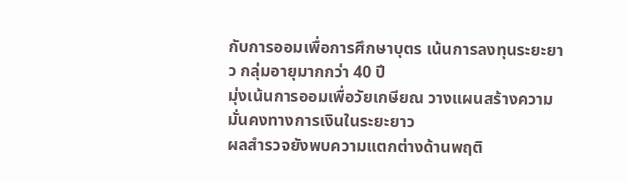กับการออมเพื่อการศึกษาบุตร เน้นการลงทุนระยะยาว กลุ่มอายุมากกว่า 40 ปี
มุ่งเน้นการออมเพื่อวัยเกษียณ วางแผนสร้างความมั่นคงทางการเงินในระยะยาว
ผลสำรวจยังพบความแตกต่างด้านพฤติ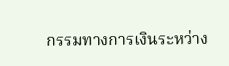กรรมทางการเงินระหว่าง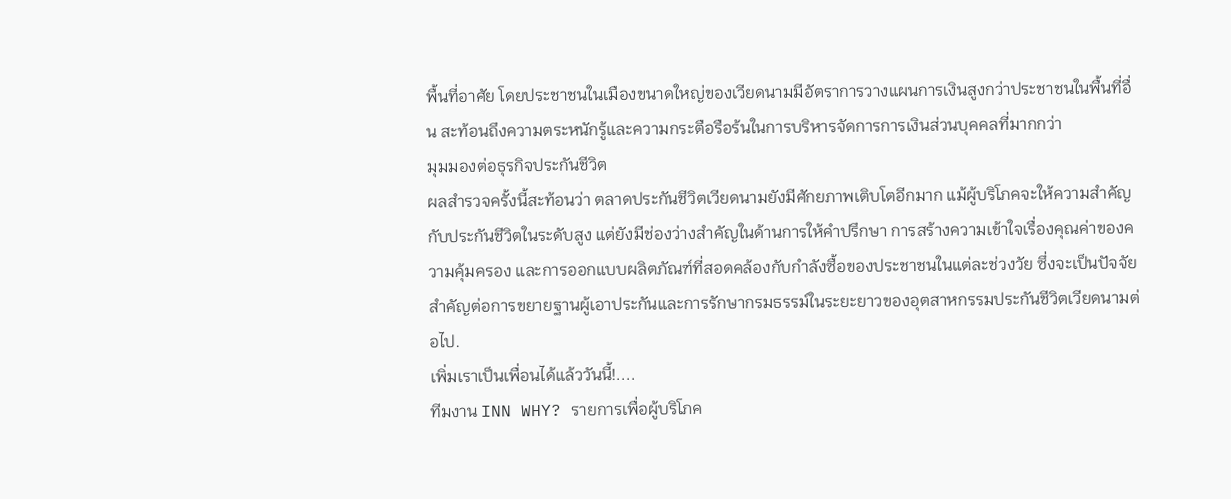พื้นที่อาศัย โดยประชาชนในเมืองขนาดใหญ่ของเวียดนามมีอัตราการวางแผนการเงินสูงกว่าประชาชนในพื้นที่อื่น สะท้อนถึงความตระหนักรู้และความกระตือรือร้นในการบริหารจัดการการเงินส่วนบุคคลที่มากกว่า
มุมมองต่อธุรกิจประกันชีวิต
ผลสำรวจครั้งนี้สะท้อนว่า ตลาดประกันชีวิตเวียดนามยังมีศักยภาพเติบโตอีกมาก แม้ผู้บริโภคจะให้ความสำคัญกับประกันชีวิตในระดับสูง แต่ยังมีช่องว่างสำคัญในด้านการให้คำปรึกษา การสร้างความเข้าใจเรื่องคุณค่าของความคุ้มครอง และการออกแบบผลิตภัณฑ์ที่สอดคล้องกับกำลังซื้อของประชาชนในแต่ละช่วงวัย ซึ่งจะเป็นปัจจัยสำคัญต่อการขยายฐานผู้เอาประกันและการรักษากรมธรรม์ในระยะยาวของอุตสาหกรรมประกันชีวิตเวียดนามต่อไป.
เพิ่มเราเป็นเพื่อนได้แล้ววันนี้!....
ทีมงาน INN WHY? รายการเพื่อผู้บริโภค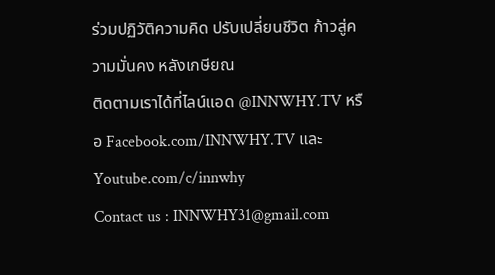ร่วมปฏิวัติความคิด ปรับเปลี่ยนชีวิต ก้าวสู่ความมั่นคง หลังเกษียณ
ติดตามเราได้ที่ไลน์แอด @INNWHY.TV หรือ Facebook.com/INNWHY.TV และ Youtube.com/c/innwhy
Contact us : INNWHY31@gmail.com